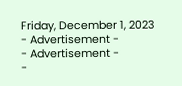Friday, December 1, 2023
- Advertisement -
- Advertisement -
-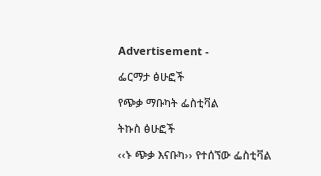Advertisement -

ፌርማታ ፅሁፎች

የጭቃ ማቡካት ፌስቲቫል

ትኩስ ፅሁፎች

‹‹ኑ ጭቃ እናቡካ›› የተሰኘው ፌስቲቫል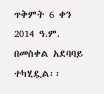ጥቅምት 6 ቀን 2014 ዓ.ም. በመስቀል አደባባይ ተካሂዷል፡፡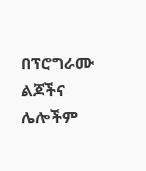በፕሮግራሙ ልጆችና ሌሎችም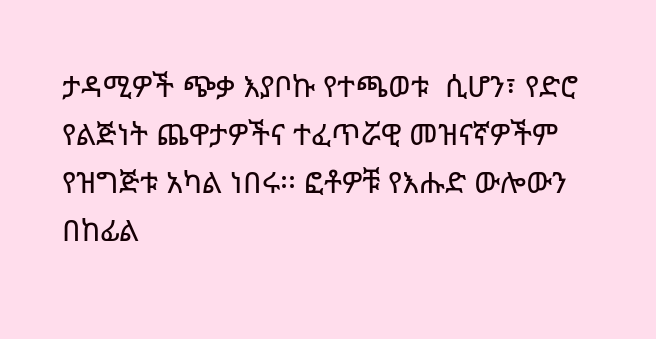ታዳሚዎች ጭቃ እያቦኩ የተጫወቱ  ሲሆን፣ የድሮ የልጅነት ጨዋታዎችና ተፈጥሯዊ መዝናኛዎችም የዝግጅቱ አካል ነበሩ፡፡ ፎቶዎቹ የእሑድ ውሎውን በከፊል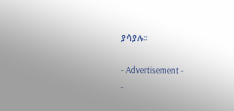ያሳያሉ፡፡

- Advertisement -
-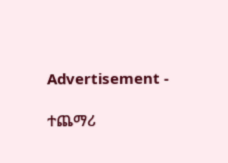Advertisement -

ተጨማሪ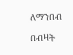ለማንበብ

በብዛት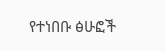የተነበቡ ፅሁፎች